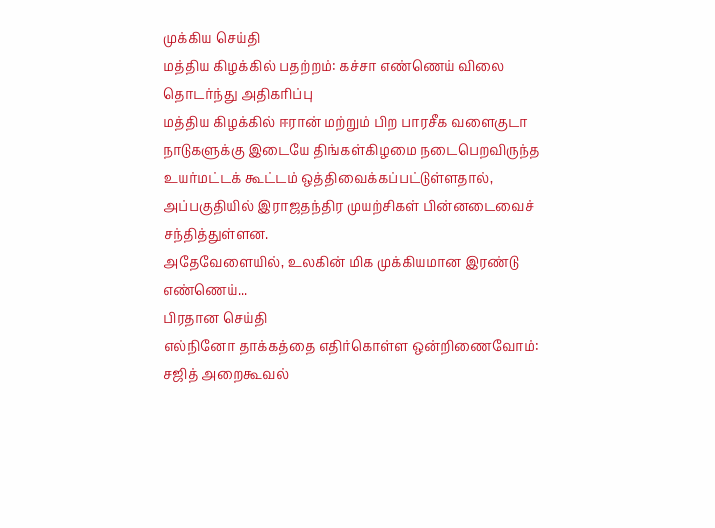முக்கிய செய்தி
மத்திய கிழக்கில் பதற்றம்: கச்சா எண்ணெய் விலை தொடர்ந்து அதிகரிப்பு
மத்திய கிழக்கில் ஈரான் மற்றும் பிற பாரசீக வளைகுடா நாடுகளுக்கு இடையே திங்கள்கிழமை நடைபெறவிருந்த உயர்மட்டக் கூட்டம் ஒத்திவைக்கப்பட்டுள்ளதால், அப்பகுதியில் இராஜதந்திர முயற்சிகள் பின்னடைவைச் சந்தித்துள்ளன.
அதேவேளையில், உலகின் மிக முக்கியமான இரண்டு எண்ணெய்...
பிரதான செய்தி
எல்நினோ தாக்கத்தை எதிர்கொள்ள ஒன்றிணைவோம்: சஜித் அறைகூவல்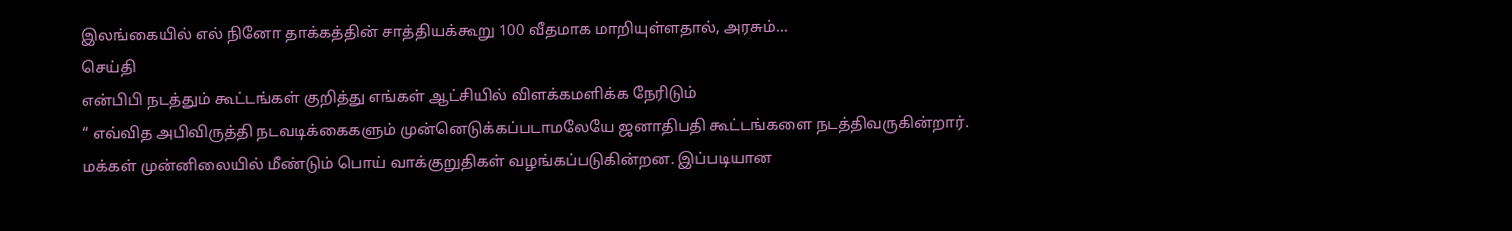இலங்கையில் எல் நினோ தாக்கத்தின் சாத்தியக்கூறு 100 வீதமாக மாறியுள்ளதால், அரசும்...
செய்தி
என்பிபி நடத்தும் கூட்டங்கள் குறித்து எங்கள் ஆட்சியில் விளக்கமளிக்க நேரிடும்
“ எவ்வித அபிவிருத்தி நடவடிக்கைகளும் முன்னெடுக்கப்படாமலேயே ஜனாதிபதி கூட்டங்களை நடத்திவருகின்றார். மக்கள் முன்னிலையில் மீண்டும் பொய் வாக்குறுதிகள் வழங்கப்படுகின்றன. இப்படியான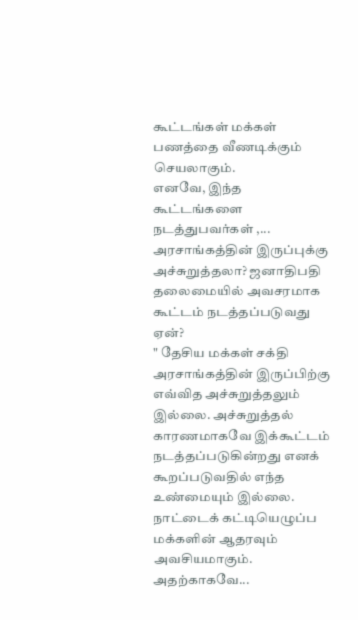கூட்டங்கள் மக்கள் பணத்தை வீணடிக்கும் செயலாகும்.
எனவே, இந்த கூட்டங்களை நடத்துபவர்கள் ,...
அரசாங்கத்தின் இருப்புக்கு அச்சுறுத்தலா? ஜனாதிபதி தலைமையில் அவசரமாக கூட்டம் நடத்தப்படுவது ஏன்?
" தேசிய மக்கள் சக்தி அரசாங்கத்தின் இருப்பிற்கு எவ்வித அச்சுறுத்தலும் இல்லை. அச்சுறுத்தல் காரணமாகவே இக்கூட்டம் நடத்தப்படுகின்றது எனக் கூறப்படுவதில் எந்த உண்மையும் இல்லை. நாட்டைக் கட்டியெழுப்ப மக்களின் ஆதரவும் அவசியமாகும். அதற்காகவே...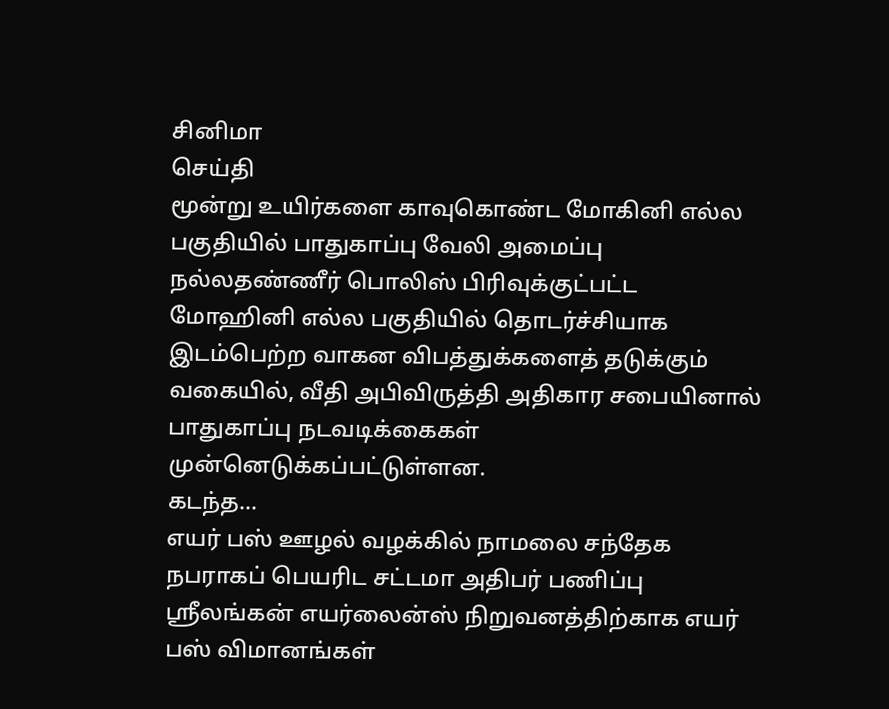சினிமா
செய்தி
மூன்று உயிர்களை காவுகொண்ட மோகினி எல்ல பகுதியில் பாதுகாப்பு வேலி அமைப்பு
நல்லதண்ணீர் பொலிஸ் பிரிவுக்குட்பட்ட மோஹினி எல்ல பகுதியில் தொடர்ச்சியாக இடம்பெற்ற வாகன விபத்துக்களைத் தடுக்கும் வகையில், வீதி அபிவிருத்தி அதிகார சபையினால் பாதுகாப்பு நடவடிக்கைகள் முன்னெடுக்கப்பட்டுள்ளன.
கடந்த...
எயர் பஸ் ஊழல் வழக்கில் நாமலை சந்தேக நபராகப் பெயரிட சட்டமா அதிபர் பணிப்பு
ஸ்ரீலங்கன் எயர்லைன்ஸ் நிறுவனத்திற்காக எயர் பஸ் விமானங்கள்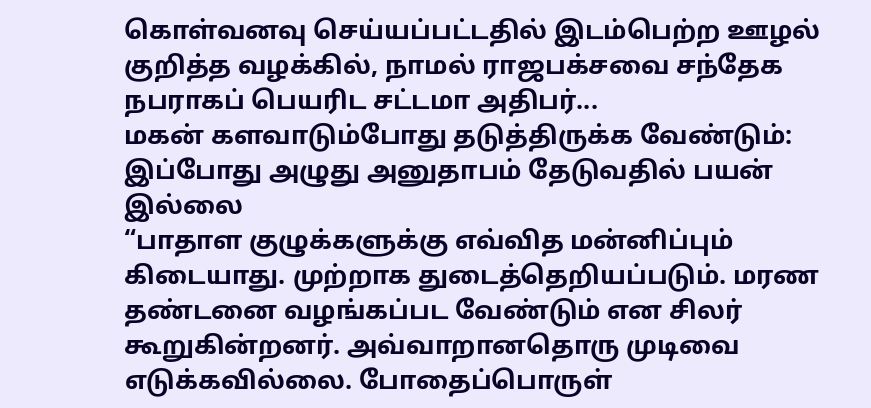கொள்வனவு செய்யப்பட்டதில் இடம்பெற்ற ஊழல் குறித்த வழக்கில், நாமல் ராஜபக்சவை சந்தேக நபராகப் பெயரிட சட்டமா அதிபர்...
மகன் களவாடும்போது தடுத்திருக்க வேண்டும்: இப்போது அழுது அனுதாபம் தேடுவதில் பயன் இல்லை
“பாதாள குழுக்களுக்கு எவ்வித மன்னிப்பும் கிடையாது. முற்றாக துடைத்தெறியப்படும். மரண தண்டனை வழங்கப்பட வேண்டும் என சிலர் கூறுகின்றனர். அவ்வாறானதொரு முடிவை எடுக்கவில்லை. போதைப்பொருள்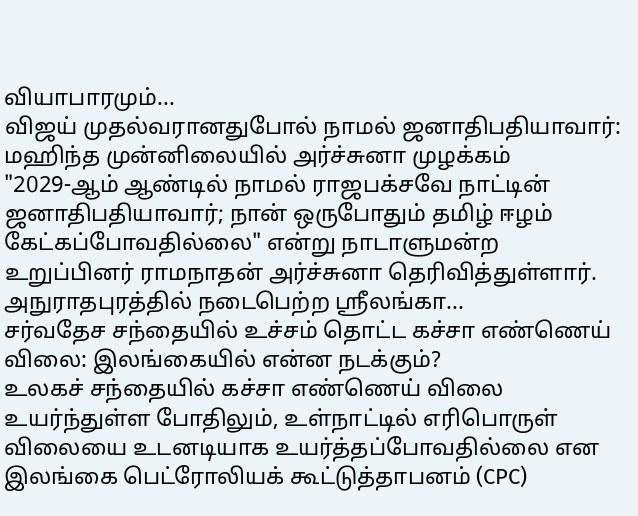வியாபாரமும்...
விஜய் முதல்வரானதுபோல் நாமல் ஜனாதிபதியாவார்: மஹிந்த முன்னிலையில் அர்ச்சுனா முழக்கம்
"2029-ஆம் ஆண்டில் நாமல் ராஜபக்சவே நாட்டின் ஜனாதிபதியாவார்; நான் ஒருபோதும் தமிழ் ஈழம் கேட்கப்போவதில்லை" என்று நாடாளுமன்ற உறுப்பினர் ராமநாதன் அர்ச்சுனா தெரிவித்துள்ளார்.
அநுராதபுரத்தில் நடைபெற்ற ஸ்ரீலங்கா...
சர்வதேச சந்தையில் உச்சம் தொட்ட கச்சா எண்ணெய் விலை: இலங்கையில் என்ன நடக்கும்?
உலகச் சந்தையில் கச்சா எண்ணெய் விலை உயர்ந்துள்ள போதிலும், உள்நாட்டில் எரிபொருள் விலையை உடனடியாக உயர்த்தப்போவதில்லை என இலங்கை பெட்ரோலியக் கூட்டுத்தாபனம் (CPC)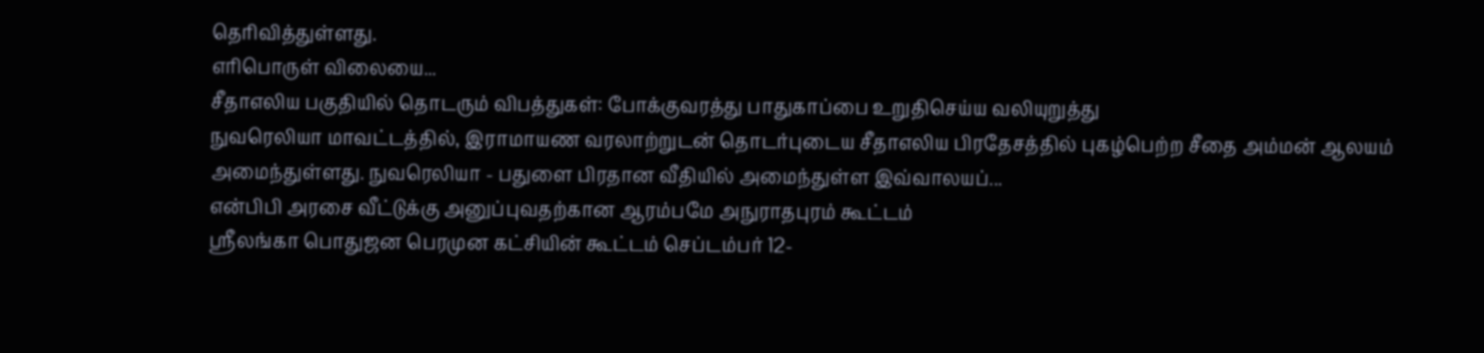தெரிவித்துள்ளது.
எரிபொருள் விலையை...
சீதாஎலிய பகுதியில் தொடரும் விபத்துகள்: போக்குவரத்து பாதுகாப்பை உறுதிசெய்ய வலியுறுத்து
நுவரெலியா மாவட்டத்தில், இராமாயண வரலாற்றுடன் தொடர்புடைய சீதாஎலிய பிரதேசத்தில் புகழ்பெற்ற சீதை அம்மன் ஆலயம் அமைந்துள்ளது. நுவரெலியா - பதுளை பிரதான வீதியில் அமைந்துள்ள இவ்வாலயப்...
என்பிபி அரசை வீட்டுக்கு அனுப்புவதற்கான ஆரம்பமே அநுராதபுரம் கூட்டம்
ஸ்ரீலங்கா பொதுஜன பெரமுன கட்சியின் கூட்டம் செப்டம்பர் 12-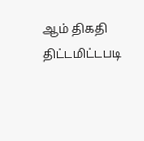ஆம் திகதி திட்டமிட்டபடி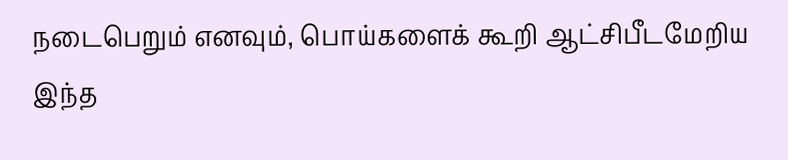நடைபெறும் எனவும், பொய்களைக் கூறி ஆட்சிபீடமேறிய இந்த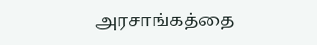அரசாங்கத்தை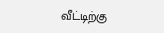வீட்டிற்கு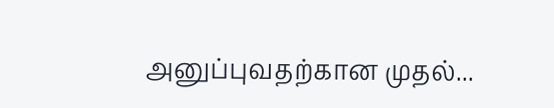அனுப்புவதற்கான முதல்...